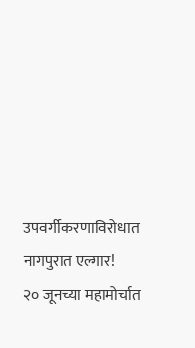उपवर्गीकरणाविरोधात नागपुरात एल्गार!
२० जूनच्या महामोर्चात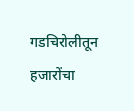गडचिरोलीतून हजारोंचा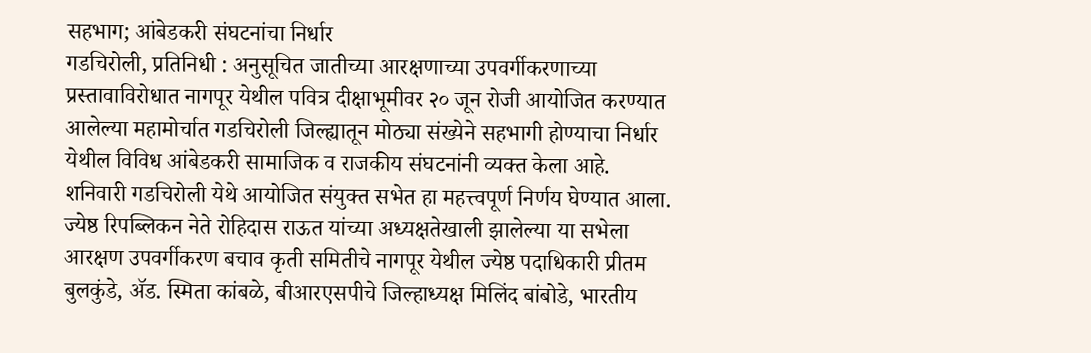सहभाग; आंबेडकरी संघटनांचा निर्धार
गडचिरोली, प्रतिनिधी : अनुसूचित जातीच्या आरक्षणाच्या उपवर्गीकरणाच्या प्रस्तावाविरोधात नागपूर येथील पवित्र दीक्षाभूमीवर २० जून रोजी आयोजित करण्यात आलेल्या महामोर्चात गडचिरोली जिल्ह्यातून मोठ्या संख्येने सहभागी होण्याचा निर्धार येथील विविध आंबेडकरी सामाजिक व राजकीय संघटनांनी व्यक्त केला आहे.
शनिवारी गडचिरोली येथे आयोजित संयुक्त सभेत हा महत्त्वपूर्ण निर्णय घेण्यात आला. ज्येष्ठ रिपब्लिकन नेते रोहिदास राऊत यांच्या अध्यक्षतेखाली झालेल्या या सभेला आरक्षण उपवर्गीकरण बचाव कृती समितीचे नागपूर येथील ज्येष्ठ पदाधिकारी प्रीतम बुलकुंडे, ॲड. स्मिता कांबळे, बीआरएसपीचे जिल्हाध्यक्ष मिलिंद बांबोडे, भारतीय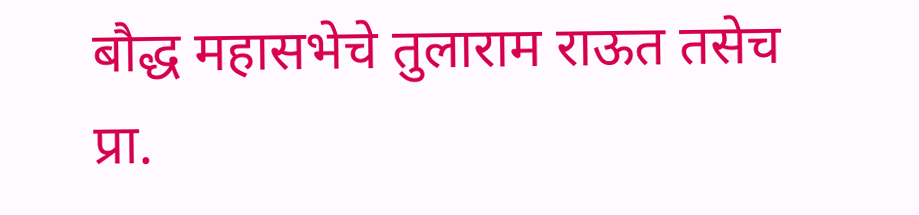बौद्ध महासभेचे तुलाराम राऊत तसेच प्रा.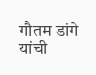गौतम डांगे यांची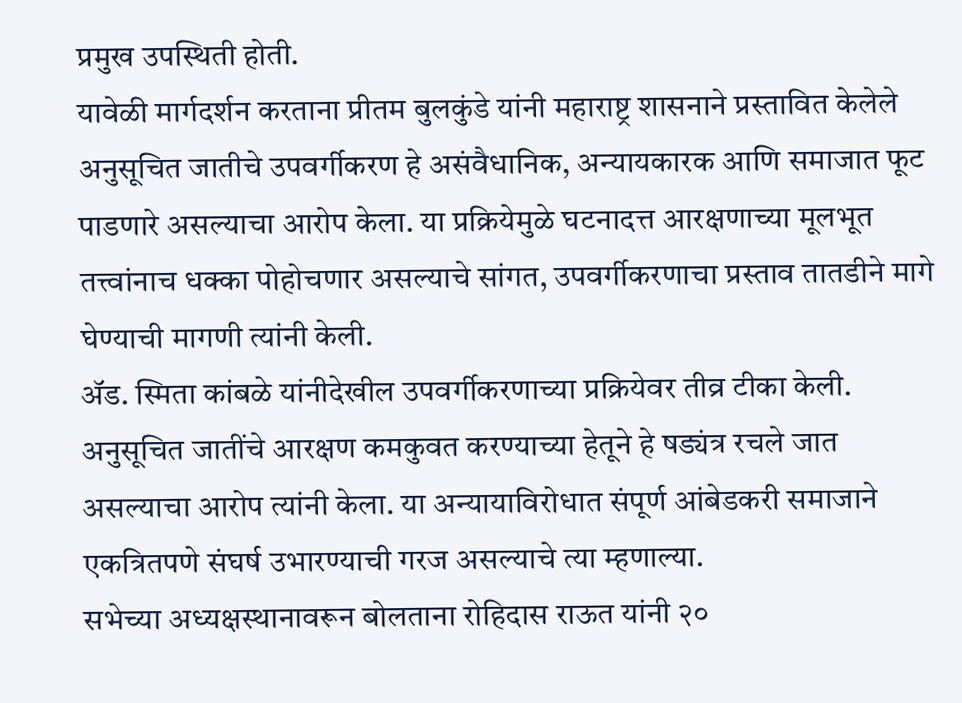प्रमुख उपस्थिती होती.
यावेळी मार्गदर्शन करताना प्रीतम बुलकुंडे यांनी महाराष्ट्र शासनाने प्रस्तावित केलेले अनुसूचित जातीचे उपवर्गीकरण हे असंवैधानिक, अन्यायकारक आणि समाजात फूट पाडणारे असल्याचा आरोप केला. या प्रक्रियेमुळे घटनादत्त आरक्षणाच्या मूलभूत तत्त्वांनाच धक्का पोहोचणार असल्याचे सांगत, उपवर्गीकरणाचा प्रस्ताव तातडीने मागे घेण्याची मागणी त्यांनी केली.
ॲड. स्मिता कांबळे यांनीदेखील उपवर्गीकरणाच्या प्रक्रियेवर तीव्र टीका केली. अनुसूचित जातींचे आरक्षण कमकुवत करण्याच्या हेतूने हे षड्यंत्र रचले जात असल्याचा आरोप त्यांनी केला. या अन्यायाविरोधात संपूर्ण आंबेडकरी समाजाने एकत्रितपणे संघर्ष उभारण्याची गरज असल्याचे त्या म्हणाल्या.
सभेच्या अध्यक्षस्थानावरून बोलताना रोहिदास राऊत यांनी २०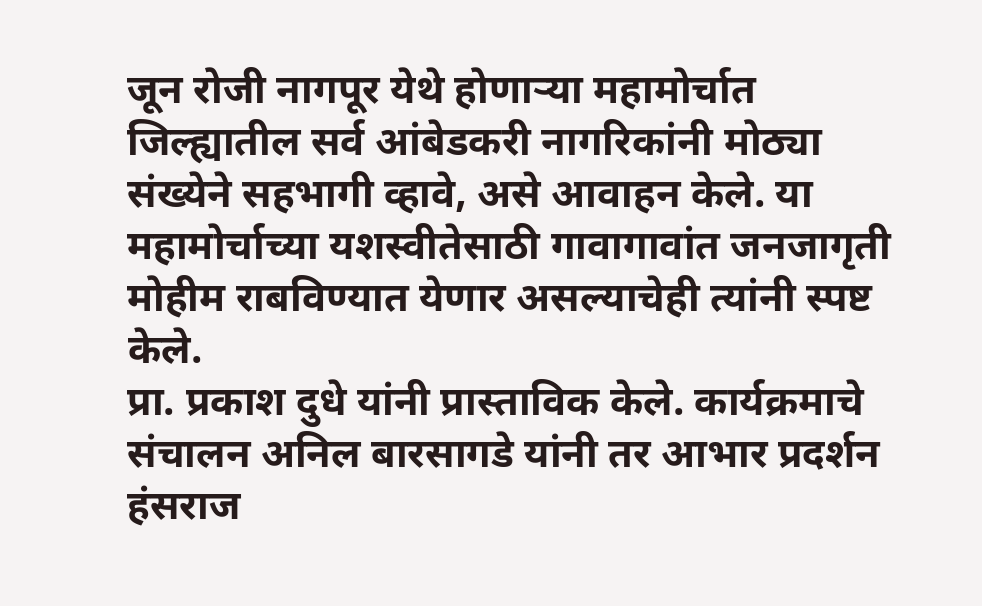जून रोजी नागपूर येथे होणाऱ्या महामोर्चात जिल्ह्यातील सर्व आंबेडकरी नागरिकांनी मोठ्या संख्येने सहभागी व्हावे, असे आवाहन केले. या महामोर्चाच्या यशस्वीतेसाठी गावागावांत जनजागृती मोहीम राबविण्यात येणार असल्याचेही त्यांनी स्पष्ट केले.
प्रा. प्रकाश दुधे यांनी प्रास्ताविक केले. कार्यक्रमाचे संचालन अनिल बारसागडे यांनी तर आभार प्रदर्शन हंसराज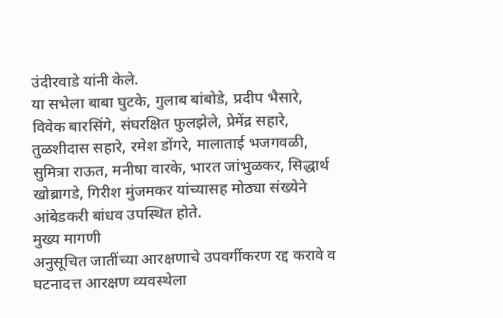उंदीरवाडे यांनी केले.
या सभेला बाबा घुटके, गुलाब बांबोडे, प्रदीप भैसारे, विवेक बारसिंगे, संघरक्षित फुलझेले, प्रेमेंद्र सहारे, तुळशीदास सहारे, रमेश डोंगरे, मालाताई भजगवळी, सुमित्रा राऊत, मनीषा वारके, भारत जांभुळकर, सिद्धार्थ खोब्रागडे, गिरीश मुंजमकर यांच्यासह मोठ्या संख्येने आंबेडकरी बांधव उपस्थित होते.
मुख्य मागणी
अनुसूचित जातींच्या आरक्षणाचे उपवर्गीकरण रद्द करावे व घटनादत्त आरक्षण व्यवस्थेला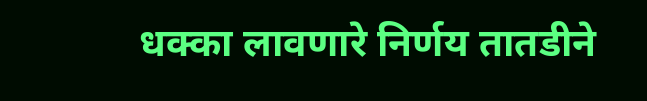धक्का लावणारे निर्णय तातडीने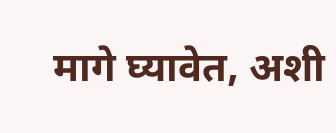मागे घ्यावेत, अशी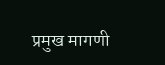प्रमुख मागणी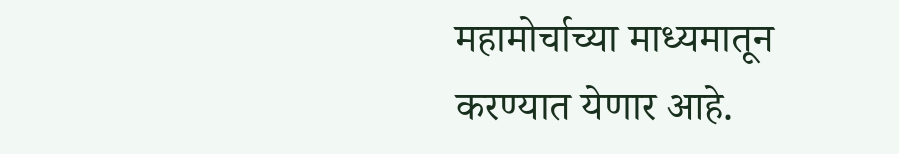महामोर्चाच्या माध्यमातून करण्यात येणार आहे.